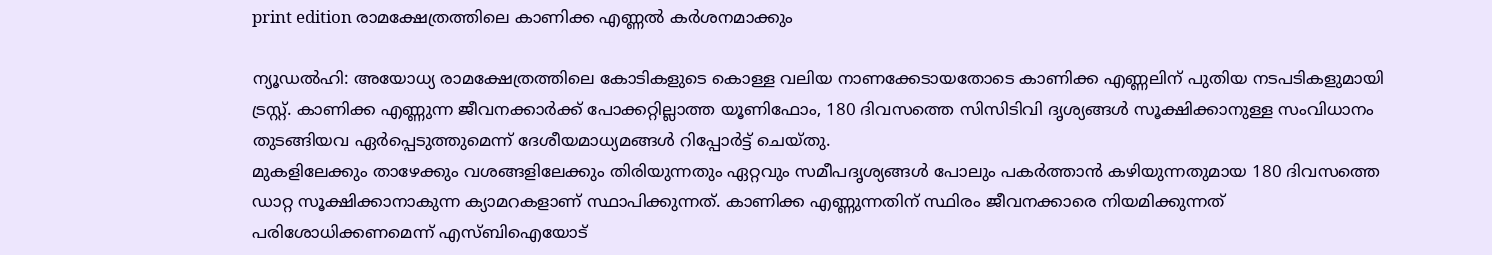print edition രാമക്ഷേത്രത്തിലെ കാണിക്ക എണ്ണൽ കർശനമാക്കും

ന്യൂഡൽഹി: അയോധ്യ രാമക്ഷേത്രത്തിലെ കോടികളുടെ കൊള്ള വലിയ നാണക്കേടായതോടെ കാണിക്ക എണ്ണലിന് പുതിയ നടപടികളുമായി ട്രസ്റ്റ്. കാണിക്ക എണ്ണുന്ന ജീവനക്കാർക്ക് പോക്കറ്റില്ലാത്ത യൂണിഫോം, 180 ദിവസത്തെ സിസിടിവി ദൃശ്യങ്ങൾ സൂക്ഷിക്കാനുള്ള സംവിധാനം തുടങ്ങിയവ ഏർപ്പെടുത്തുമെന്ന് ദേശീയമാധ്യമങ്ങൾ റിപ്പോർട്ട് ചെയ്തു.
മുകളിലേക്കും താഴേക്കും വശങ്ങളിലേക്കും തിരിയുന്നതും ഏറ്റവും സമീപദൃശ്യങ്ങൾ പോലും പകർത്താൻ കഴിയുന്നതുമായ 180 ദിവസത്തെ ഡാറ്റ സൂക്ഷിക്കാനാകുന്ന ക്യാമറകളാണ് സ്ഥാപിക്കുന്നത്. കാണിക്ക എണ്ണുന്നതിന് സ്ഥിരം ജീവനക്കാരെ നിയമിക്കുന്നത് പരിശോധിക്കണമെന്ന് എസ്ബിഐയോട്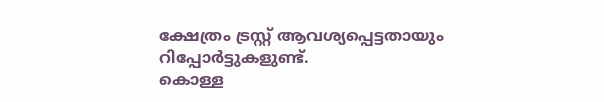ക്ഷേത്രം ട്രസ്റ്റ് ആവശ്യപ്പെട്ടതായും റിപ്പോർട്ടുകളുണ്ട്.
കൊള്ള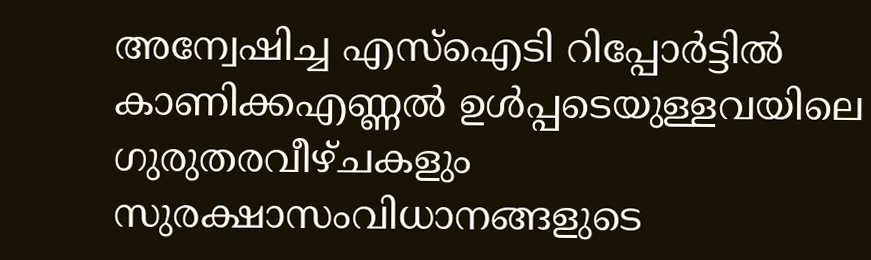അന്വേഷിച്ച എസ്ഐടി റിപ്പോർട്ടിൽ കാണിക്കഎണ്ണൽ ഉൾപ്പടെയുള്ളവയിലെ ഗുരുതരവീഴ്ചകളും സുരക്ഷാസംവിധാനങ്ങളുടെ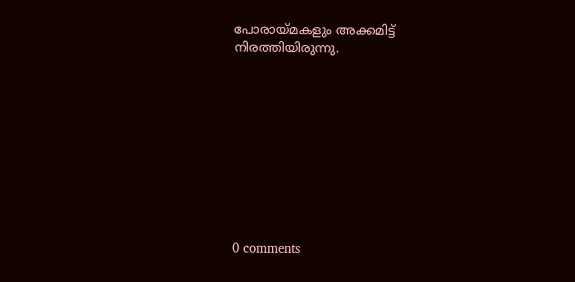പോരായ്മകളും അക്കമിട്ട് നിരത്തിയിരുന്നു.










0 comments